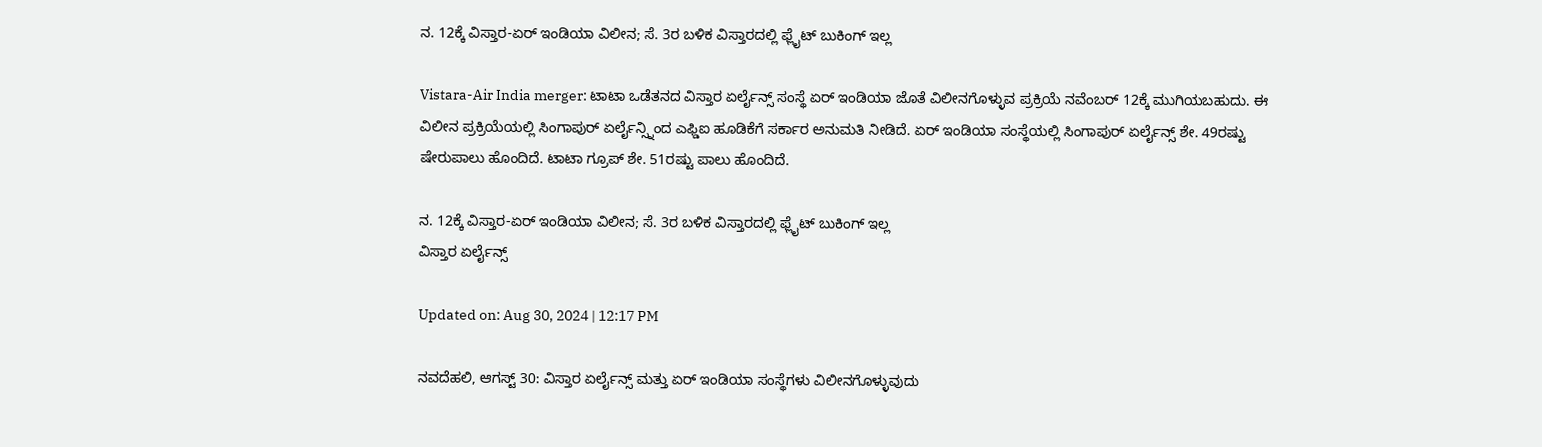ನ. 12ಕ್ಕೆ ವಿಸ್ತಾರ-ಏರ್ ಇಂಡಿಯಾ ವಿಲೀನ; ಸೆ. 3ರ ಬಳಿಕ ವಿಸ್ತಾರದಲ್ಲಿ ಫ್ಲೈಟ್ ಬುಕಿಂಗ್ ಇಲ್ಲ

Vistara-Air India merger: ಟಾಟಾ ಒಡೆತನದ ವಿಸ್ತಾರ ಏರ್ಲೈನ್ಸ್ ಸಂಸ್ಥೆ ಏರ್ ಇಂಡಿಯಾ ಜೊತೆ ವಿಲೀನಗೊಳ್ಳುವ ಪ್ರಕ್ರಿಯೆ ನವೆಂಬರ್ 12ಕ್ಕೆ ಮುಗಿಯಬಹುದು. ಈ ವಿಲೀನ ಪ್ರಕ್ರಿಯೆಯಲ್ಲಿ ಸಿಂಗಾಪುರ್ ಏರ್ಲೈನ್ಸ್ನಿಂದ ಎಫ್ಡಿಐ ಹೂಡಿಕೆಗೆ ಸರ್ಕಾರ ಅನುಮತಿ ನೀಡಿದೆ. ಏರ್ ಇಂಡಿಯಾ ಸಂಸ್ಥೆಯಲ್ಲಿ ಸಿಂಗಾಪುರ್ ಏರ್ಲೈನ್ಸ್ ಶೇ. 49ರಷ್ಟು ಷೇರುಪಾಲು ಹೊಂದಿದೆ. ಟಾಟಾ ಗ್ರೂಪ್ ಶೇ. 51ರಷ್ಟು ಪಾಲು ಹೊಂದಿದೆ.

ನ. 12ಕ್ಕೆ ವಿಸ್ತಾರ-ಏರ್ ಇಂಡಿಯಾ ವಿಲೀನ; ಸೆ. 3ರ ಬಳಿಕ ವಿಸ್ತಾರದಲ್ಲಿ ಫ್ಲೈಟ್ ಬುಕಿಂಗ್ ಇಲ್ಲ
ವಿಸ್ತಾರ ಏರ್ಲೈನ್ಸ್

Updated on: Aug 30, 2024 | 12:17 PM

ನವದೆಹಲಿ, ಆಗಸ್ಟ್ 30: ವಿಸ್ತಾರ ಏರ್ಲೈನ್ಸ್ ಮತ್ತು ಏರ್ ಇಂಡಿಯಾ ಸಂಸ್ಥೆಗಳು ವಿಲೀನಗೊಳ್ಳುವುದು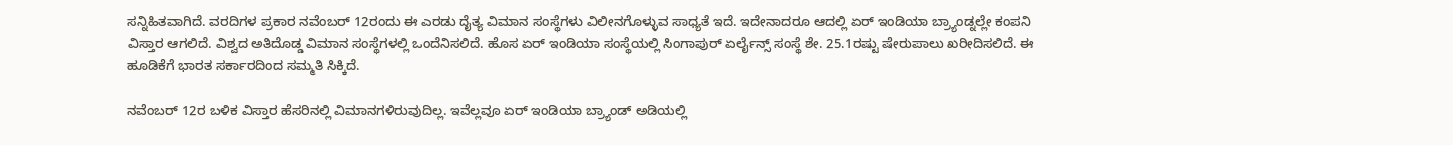ಸನ್ನಿಹಿತವಾಗಿದೆ. ವರದಿಗಳ ಪ್ರಕಾರ ನವೆಂಬರ್ 12ರಂದು ಈ ಎರಡು ದೈತ್ಯ ವಿಮಾನ ಸಂಸ್ಥೆಗಳು ವಿಲೀನಗೊಳ್ಳುವ ಸಾಧ್ಯತೆ ಇದೆ. ಇದೇನಾದರೂ ಆದಲ್ಲಿ ಏರ್ ಇಂಡಿಯಾ ಬ್ರ್ಯಾಂಡ್ನಲ್ಲೇ ಕಂಪನಿ ವಿಸ್ತಾರ ಆಗಲಿದೆ. ವಿಶ್ವದ ಅತಿದೊಡ್ಡ ವಿಮಾನ ಸಂಸ್ಥೆಗಳಲ್ಲಿ ಒಂದೆನಿಸಲಿದೆ. ಹೊಸ ಏರ್ ಇಂಡಿಯಾ ಸಂಸ್ಥೆಯಲ್ಲಿ ಸಿಂಗಾಪುರ್ ಏರ್ಲೈನ್ಸ್ ಸಂಸ್ಥೆ ಶೇ. 25.1ರಷ್ಟು ಷೇರುಪಾಲು ಖರೀದಿಸಲಿದೆ. ಈ ಹೂಡಿಕೆಗೆ ಭಾರತ ಸರ್ಕಾರದಿಂದ ಸಮ್ಮತಿ ಸಿಕ್ಕಿದೆ.

ನವೆಂಬರ್ 12ರ ಬಳಿಕ ವಿಸ್ತಾರ ಹೆಸರಿನಲ್ಲಿ ವಿಮಾನಗಳಿರುವುದಿಲ್ಲ. ಇವೆಲ್ಲವೂ ಏರ್ ಇಂಡಿಯಾ ಬ್ರ್ಯಾಂಡ್ ಅಡಿಯಲ್ಲಿ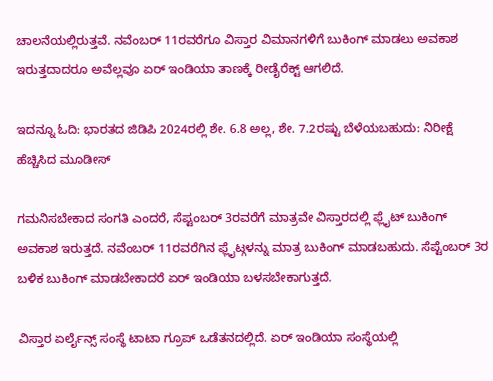ಚಾಲನೆಯಲ್ಲಿರುತ್ತವೆ. ನವೆಂಬರ್ 11ರವರೆಗೂ ವಿಸ್ತಾರ ವಿಮಾನಗಳಿಗೆ ಬುಕಿಂಗ್ ಮಾಡಲು ಅವಕಾಶ ಇರುತ್ತದಾದರೂ ಅವೆಲ್ಲವೂ ಏರ್ ಇಂಡಿಯಾ ತಾಣಕ್ಕೆ ರೀಡೈರೆಕ್ಟ್ ಆಗಲಿದೆ.

ಇದನ್ನೂ ಓದಿ: ಭಾರತದ ಜಿಡಿಪಿ 2024ರಲ್ಲಿ ಶೇ. 6.8 ಅಲ್ಲ, ಶೇ. 7.2ರಷ್ಟು ಬೆಳೆಯಬಹುದು: ನಿರೀಕ್ಷೆ ಹೆಚ್ಚಿಸಿದ ಮೂಡೀಸ್

ಗಮನಿಸಬೇಕಾದ ಸಂಗತಿ ಎಂದರೆ, ಸೆಪ್ಟಂಬರ್ 3ರವರೆಗೆ ಮಾತ್ರವೇ ವಿಸ್ತಾರದಲ್ಲಿ ಫ್ಲೈಟ್ ಬುಕಿಂಗ್ ಅವಕಾಶ ಇರುತ್ತದೆ. ನವೆಂಬರ್ 11ರವರೆಗಿನ ಫ್ಲೈಟ್ಗಳನ್ನು ಮಾತ್ರ ಬುಕಿಂಗ್ ಮಾಡಬಹುದು. ಸೆಪ್ಟೆಂಬರ್ 3ರ ಬಳಿಕ ಬುಕಿಂಗ್ ಮಾಡಬೇಕಾದರೆ ಏರ್ ಇಂಡಿಯಾ ಬಳಸಬೇಕಾಗುತ್ತದೆ.

ವಿಸ್ತಾರ ಏರ್ಲೈನ್ಸ್ ಸಂಸ್ಥೆ ಟಾಟಾ ಗ್ರೂಪ್ ಒಡೆತನದಲ್ಲಿದೆ. ಏರ್ ಇಂಡಿಯಾ ಸಂಸ್ಥೆಯಲ್ಲಿ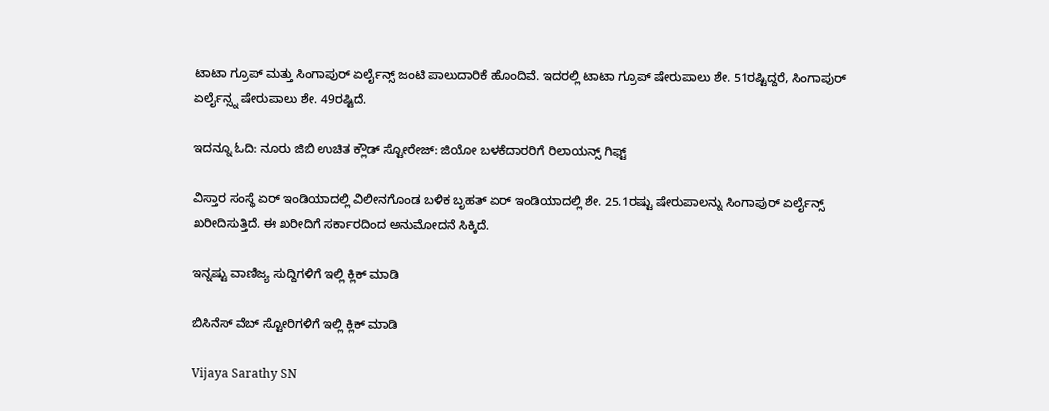ಟಾಟಾ ಗ್ರೂಪ್ ಮತ್ತು ಸಿಂಗಾಪುರ್ ಏರ್ಲೈನ್ಸ್ ಜಂಟಿ ಪಾಲುದಾರಿಕೆ ಹೊಂದಿವೆ. ಇದರಲ್ಲಿ ಟಾಟಾ ಗ್ರೂಪ್ ಷೇರುಪಾಲು ಶೇ. 51ರಷ್ಟಿದ್ದರೆ, ಸಿಂಗಾಪುರ್ ಏರ್ಲೈನ್ಸ್ನ ಷೇರುಪಾಲು ಶೇ. 49ರಷ್ಟಿದೆ.

ಇದನ್ನೂ ಓದಿ: ನೂರು ಜಿಬಿ ಉಚಿತ ಕ್ಲೌಡ್ ಸ್ಟೋರೇಜ್: ಜಿಯೋ ಬಳಕೆದಾರರಿಗೆ ರಿಲಾಯನ್ಸ್ ಗಿಫ್ಟ್

ವಿಸ್ತಾರ ಸಂಸ್ಥೆ ಏರ್ ಇಂಡಿಯಾದಲ್ಲಿ ವಿಲೀನಗೊಂಡ ಬಳಿಕ ಬೃಹತ್ ಏರ್ ಇಂಡಿಯಾದಲ್ಲಿ ಶೇ. 25.1ರಷ್ಟು ಷೇರುಪಾಲನ್ನು ಸಿಂಗಾಪುರ್ ಏರ್ಲೈನ್ಸ್ ಖರೀದಿಸುತ್ತಿದೆ. ಈ ಖರೀದಿಗೆ ಸರ್ಕಾರದಿಂದ ಅನುಮೋದನೆ ಸಿಕ್ಕಿದೆ.

ಇನ್ನಷ್ಟು ವಾಣಿಜ್ಯ ಸುದ್ದಿಗಳಿಗೆ ಇಲ್ಲಿ ಕ್ಲಿಕ್ ಮಾಡಿ

ಬಿಸಿನೆಸ್ ವೆಬ್ ಸ್ಟೋರಿಗಳಿಗೆ ಇಲ್ಲಿ ಕ್ಲಿಕ್ ಮಾಡಿ

Vijaya Sarathy SN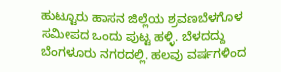ಹುಟ್ಟೂರು ಹಾಸನ ಜಿಲ್ಲೆಯ ಶ್ರವಣಬೆಳಗೊಳ ಸಮೀಪದ ಒಂದು ಪುಟ್ಟ ಹಳ್ಳಿ. ಬೆಳದದ್ದು ಬೆಂಗಳೂರು ನಗರದಲ್ಲಿ. ಹಲವು ವರ್ಷಗಳಿಂದ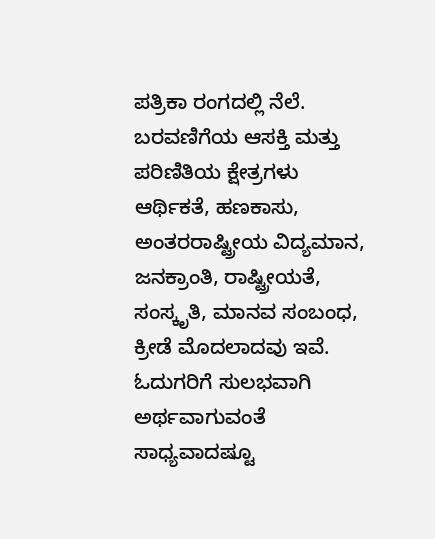ಪತ್ರಿಕಾ ರಂಗದಲ್ಲಿ ನೆಲೆ. ಬರವಣಿಗೆಯ ಆಸಕ್ತಿ ಮತ್ತು ಪರಿಣಿತಿಯ ಕ್ಷೇತ್ರಗಳು ಆರ್ಥಿಕತೆ, ಹಣಕಾಸು, ಅಂತರರಾಷ್ಟ್ರೀಯ ವಿದ್ಯಮಾನ, ಜನಕ್ರಾಂತಿ, ರಾಷ್ಟ್ರೀಯತೆ, ಸಂಸ್ಕೃತಿ, ಮಾನವ ಸಂಬಂಧ, ಕ್ರೀಡೆ ಮೊದಲಾದವು ಇವೆ. ಓದುಗರಿಗೆ ಸುಲಭವಾಗಿ ಅರ್ಥವಾಗುವಂತೆ ಸಾಧ್ಯವಾದಷ್ಟೂ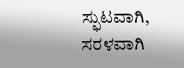ಸ್ಫುಟವಾಗಿ, ಸರಳವಾಗಿ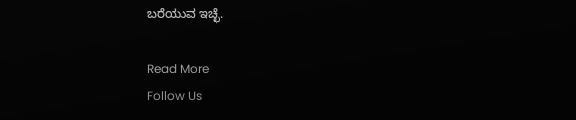ಬರೆಯುವ ಇಚ್ಛೆ.

Read More
Follow Us